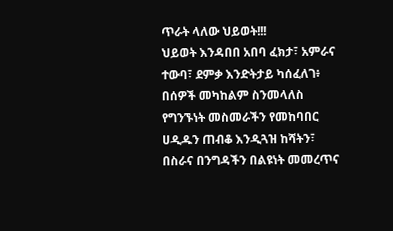ጥራት ላለው ህይወት!!!
ህይወት እንዳበበ አበባ ፈክታ፣ አምራና ተውባ፣ ደምቃ እንድትታይ ካሰፈለገ፥ በሰዎች መካከልም ስንመላለስ የግንኙነት መስመራችን የመከባበር ሀዲዱን ጠብቆ እንዲጓዝ ከሻትን፣ በስራና በንግዳችን በልዩነት መመረጥና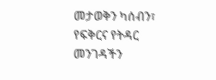መታወቅን ካሰብን፣ የፍቅርና የትዳር መንገዳችን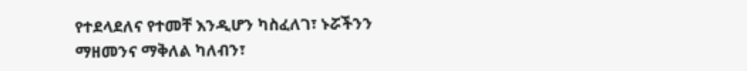የተደላደለና የተመቸ እንዲሆን ካስፈለገ፣ ኑሯችንን ማዘመንና ማቅለል ካለብን፣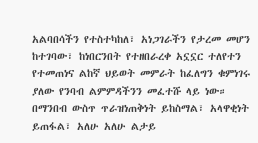አልባበሳችን የተስተካከለ፣ አነጋገራችን የታረመ መሆን ከተገባው፣ ከነበርንበት የተዘበራረቀ አኗኗር ተለየተን የተመጠነና ልከኛ ህይወት መምራት ከፈለግን ቁምነገሩ ያለው የንባብ ልምምዳችንን መፈተሹ ላይ ነው። በማንበብ ውስጥ ጥራዝነጠቅነት ይከስማል፣ አላዋቂነት ይጠፋል፣ አለሁ አለሁ ልታይ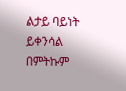ልታይ ባይነት ይቀንሳል በምትኩም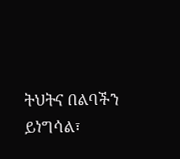ትህትና በልባችን ይነግሳል፣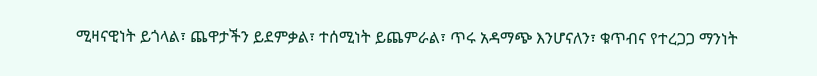ሚዛናዊነት ይጎላል፣ ጨዋታችን ይደምቃል፣ ተሰሚነት ይጨምራል፣ ጥሩ አዳማጭ እንሆናለን፣ ቁጥብና የተረጋጋ ማንነት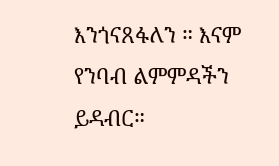እንጎናጸፋለን ። እናም የንባብ ልምምዳችን ይዳብር።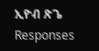ኢዮብ ጽጌ
Responses